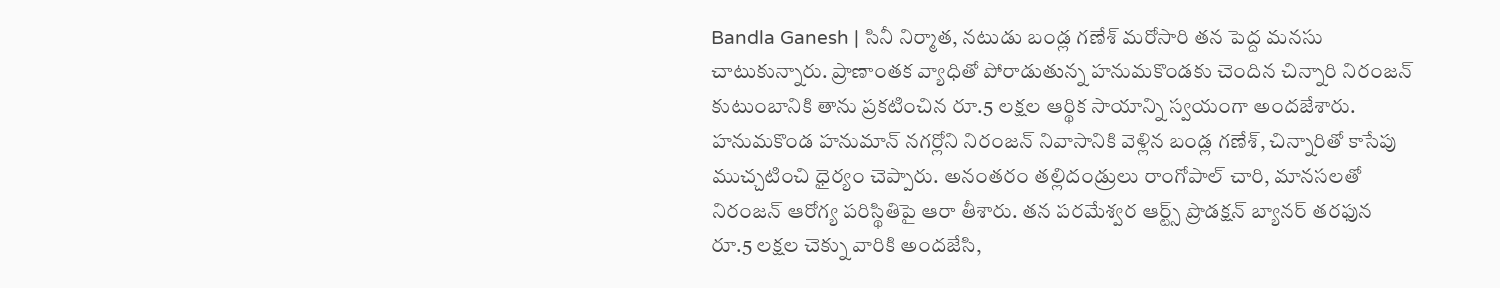Bandla Ganesh | సినీ నిర్మాత, నటుడు బండ్ల గణేశ్ మరోసారి తన పెద్ద మనసు చాటుకున్నారు. ప్రాణాంతక వ్యాధితో పోరాడుతున్న హనుమకొండకు చెందిన చిన్నారి నిరంజన్ కుటుంబానికి తాను ప్రకటించిన రూ.5 లక్షల ఆర్థిక సాయాన్ని స్వయంగా అందజేశారు. హనుమకొండ హనుమాన్ నగర్లోని నిరంజన్ నివాసానికి వెళ్లిన బండ్ల గణేశ్, చిన్నారితో కాసేపు ముచ్చటించి ధైర్యం చెప్పారు. అనంతరం తల్లిదండ్రులు రాంగోపాల్ చారి, మానసలతో నిరంజన్ ఆరోగ్య పరిస్థితిపై ఆరా తీశారు. తన పరమేశ్వర ఆర్ట్స్ ప్రొడక్షన్ బ్యానర్ తరఫున రూ.5 లక్షల చెక్ను వారికి అందజేసి,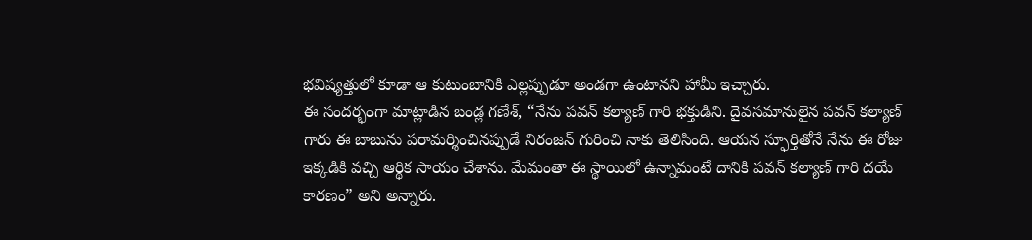భవిష్యత్తులో కూడా ఆ కుటుంబానికి ఎల్లప్పుడూ అండగా ఉంటానని హామీ ఇచ్చారు.
ఈ సందర్భంగా మాట్లాడిన బండ్ల గణేశ్, “నేను పవన్ కల్యాణ్ గారి భక్తుడిని. దైవసమానులైన పవన్ కల్యాణ్ గారు ఈ బాబును పరామర్శించినప్పుడే నిరంజన్ గురించి నాకు తెలిసింది. ఆయన స్ఫూర్తితోనే నేను ఈ రోజు ఇక్కడికి వచ్చి ఆర్థిక సాయం చేశాను. మేమంతా ఈ స్థాయిలో ఉన్నామంటే దానికి పవన్ కల్యాణ్ గారి దయే కారణం” అని అన్నారు.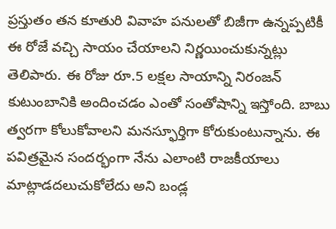ప్రస్తుతం తన కూతురి వివాహ పనులతో బిజీగా ఉన్నప్పటికీ ఈ రోజే వచ్చి సాయం చేయాలని నిర్ణయించుకున్నట్లు తెలిపారు. ఈ రోజు రూ.5 లక్షల సాయాన్ని నిరంజన్ కుటుంబానికి అందించడం ఎంతో సంతోషాన్ని ఇస్తోంది. బాబు త్వరగా కోలుకోవాలని మనస్ఫూర్తిగా కోరుకుంటున్నాను. ఈ పవిత్రమైన సందర్భంగా నేను ఎలాంటి రాజకీయాలు మాట్లాడదలుచుకోలేదు అని బండ్ల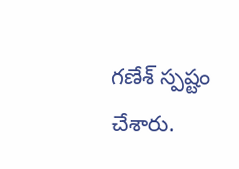గణేశ్ స్పష్టం చేశారు.